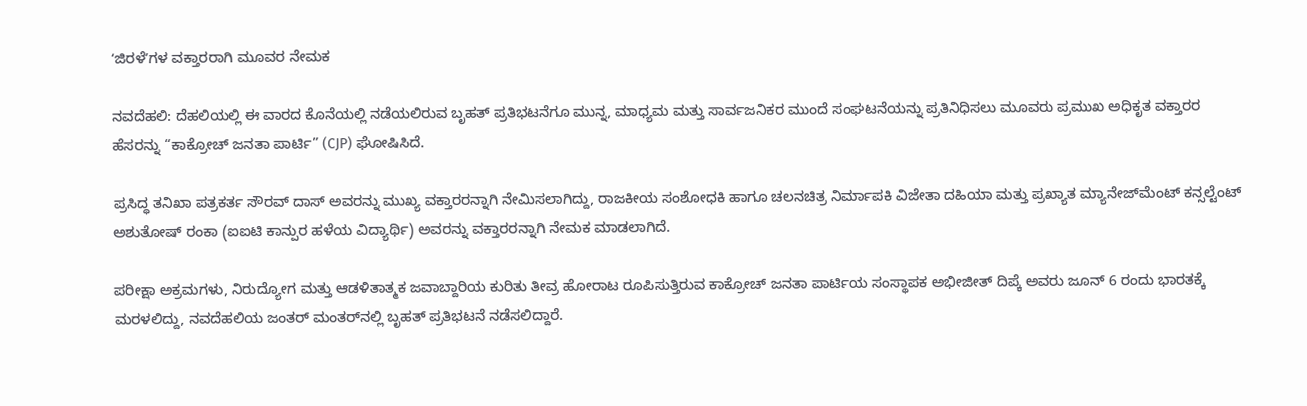ʻಜಿರಳೆʼಗಳ ವಕ್ತಾರರಾಗಿ ಮೂವರ ನೇಮಕ

ನವದೆಹಲಿ: ದೆಹಲಿಯಲ್ಲಿ ಈ ವಾರದ ಕೊನೆಯಲ್ಲಿ ನಡೆಯಲಿರುವ ಬೃಹತ್ ಪ್ರತಿಭಟನೆಗೂ ಮುನ್ನ, ಮಾಧ್ಯಮ ಮತ್ತು ಸಾರ್ವಜನಿಕರ ಮುಂದೆ ಸಂಘಟನೆಯನ್ನು ಪ್ರತಿನಿಧಿಸಲು ಮೂವರು ಪ್ರಮುಖ ಅಧಿಕೃತ ವಕ್ತಾರರ ಹೆಸರನ್ನು “ಕಾಕ್ರೋಚ್ ಜನತಾ ಪಾರ್ಟಿ” (CJP) ಘೋಷಿಸಿದೆ.

ಪ್ರಸಿದ್ಧ ತನಿಖಾ ಪತ್ರಕರ್ತ ಸೌರವ್ ದಾಸ್ ಅವರನ್ನು ಮುಖ್ಯ ವಕ್ತಾರರನ್ನಾಗಿ ನೇಮಿಸಲಾಗಿದ್ದು, ರಾಜಕೀಯ ಸಂಶೋಧಕಿ ಹಾಗೂ ಚಲನಚಿತ್ರ ನಿರ್ಮಾಪಕಿ ವಿಜೇತಾ ದಹಿಯಾ ಮತ್ತು ಪ್ರಖ್ಯಾತ ಮ್ಯಾನೇಜ್‌ಮೆಂಟ್ ಕನ್ಸಲ್ಟೆಂಟ್ ಅಶುತೋಷ್ ರಂಕಾ (ಐಐಟಿ ಕಾನ್ಪುರ ಹಳೆಯ ವಿದ್ಯಾರ್ಥಿ) ಅವರನ್ನು ವಕ್ತಾರರನ್ನಾಗಿ ನೇಮಕ ಮಾಡಲಾಗಿದೆ.

ಪರೀಕ್ಷಾ ಅಕ್ರಮಗಳು, ನಿರುದ್ಯೋಗ ಮತ್ತು ಆಡಳಿತಾತ್ಮಕ ಜವಾಬ್ದಾರಿಯ ಕುರಿತು ತೀವ್ರ ಹೋರಾಟ ರೂಪಿಸುತ್ತಿರುವ ಕಾಕ್ರೋಚ್ ಜನತಾ ಪಾರ್ಟಿಯ ಸಂಸ್ಥಾಪಕ ಅಭೀಜೀತ್ ದಿಪ್ಕೆ ಅವರು ಜೂನ್ 6 ರಂದು ಭಾರತಕ್ಕೆ ಮರಳಲಿದ್ದು, ನವದೆಹಲಿಯ ಜಂತರ್ ಮಂತರ್‌ನಲ್ಲಿ ಬೃಹತ್ ಪ್ರತಿಭಟನೆ ನಡೆಸಲಿದ್ದಾರೆ.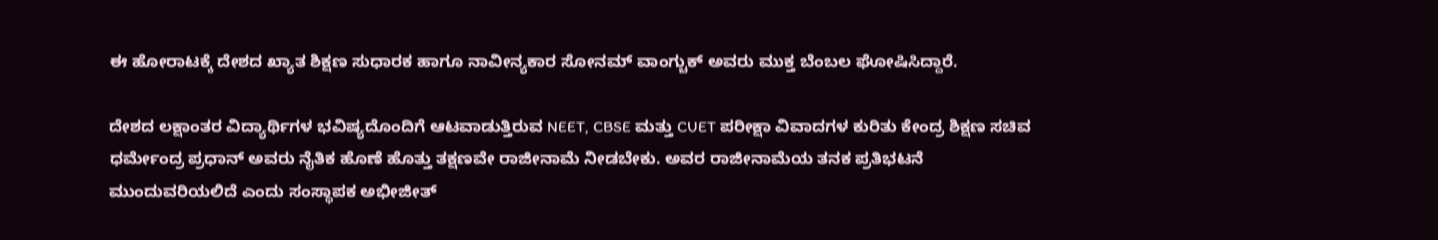ಈ ಹೋರಾಟಕ್ಕೆ ದೇಶದ ಖ್ಯಾತ ಶಿಕ್ಷಣ ಸುಧಾರಕ ಹಾಗೂ ನಾವೀನ್ಯಕಾರ ಸೋನಮ್ ವಾಂಗ್ಚುಕ್ ಅವರು ಮುಕ್ತ ಬೆಂಬಲ ಘೋಷಿಸಿದ್ದಾರೆ.

ದೇಶದ ಲಕ್ಷಾಂತರ ವಿದ್ಯಾರ್ಥಿಗಳ ಭವಿಷ್ಯದೊಂದಿಗೆ ಆಟವಾಡುತ್ತಿರುವ NEET, CBSE ಮತ್ತು CUET ಪರೀಕ್ಷಾ ವಿವಾದಗಳ ಕುರಿತು ಕೇಂದ್ರ ಶಿಕ್ಷಣ ಸಚಿವ ಧರ್ಮೇಂದ್ರ ಪ್ರಧಾನ್ ಅವರು ನೈತಿಕ ಹೊಣೆ ಹೊತ್ತು ತಕ್ಷಣವೇ ರಾಜೀನಾಮೆ ನೀಡಬೇಕು. ಅವರ ರಾಜೀನಾಮೆಯ ತನಕ ಪ್ರತಿಭಟನೆ ಮುಂದುವರಿಯಲಿದೆ ಎಂದು ಸಂಸ್ಥಾಪಕ ಅಭೀಜೀತ್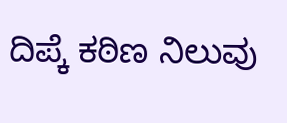ದಿಪ್ಕೆ ಕಠಿಣ ನಿಲುವು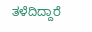ತಳೆದಿದ್ದಾರೆ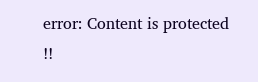error: Content is protected !!